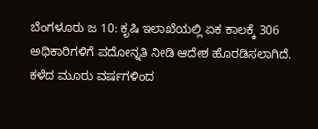ಬೆಂಗಳೂರು ಜ 10: ಕೃಷಿ ಇಲಾಖೆಯಲ್ಲಿ ಏಕ ಕಾಲಕ್ಕೆ 306 ಅಧಿಕಾರಿಗಳಿಗೆ ಪದೋನ್ನತಿ ನೀಡಿ ಆದೇಶ ಹೊರಡಿಸಲಾಗಿದೆ. ಕಳೆದ ಮೂರು ವರ್ಷಗಳಿಂದ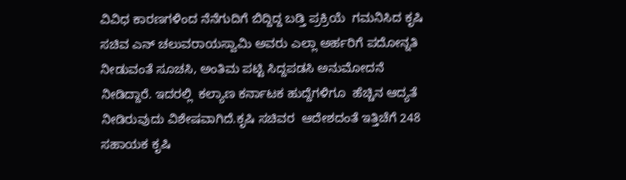ವಿವಿಧ ಕಾರಣಗಳಿಂದ ನೆನೆಗುದಿಗೆ ಬಿದ್ದಿದ್ದ ಬಡ್ತಿ ಪ್ರಕ್ರಿಯೆ  ಗಮನಿಸಿದ ಕೃಷಿ ಸಚಿವ ಎನ್ ಚಲುವರಾಯಸ್ವಾಮಿ ಅವರು ಎಲ್ಲಾ ಅರ್ಹರಿಗೆ ಪದೋನ್ನತಿ ನೀಡುವಂತೆ ಸೂಚಸಿ, ಅಂತಿಮ ಪಟ್ಟಿ ಸಿದ್ದಪಡಸಿ ಅನುಮೋದನೆ ನೀಡಿದ್ದಾರೆ. ಇದರಲ್ಲಿ  ಕಲ್ಯಾಣ ಕರ್ನಾಟಕ ಹುದ್ದೆಗಳಿಗೂ  ಹೆಚ್ಚಿನ ಆದ್ಯತೆ ನೀಡಿರುವುದು ವಿಶೇಷವಾಗಿದೆ.ಕೃಷಿ ಸಚಿವರ  ಆದೇಶದಂತೆ ಇತ್ತಿಚೆಗೆ 248 ಸಹಾಯಕ ಕೃಷಿ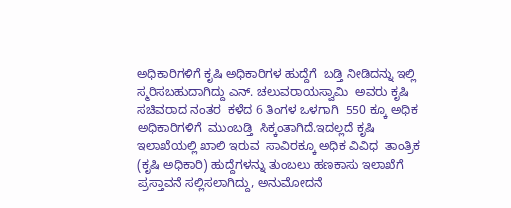ಅಧಿಕಾರಿಗಳಿಗೆ ಕೃಷಿ ಅಧಿಕಾರಿಗಳ ಹುದ್ದೆಗೆ  ಬಡ್ತಿ ನೀಡಿದನ್ನು ಇಲ್ಲಿ  ಸ್ಮರಿಸಬಹುದಾಗಿದ್ದು ಎನ್. ಚಲುವರಾಯಸ್ವಾಮಿ  ಅವರು ಕೃಷಿ ಸಚಿವರಾದ ನಂತರ  ಕಳೆದ 6 ತಿಂಗಳ‌ ಒಳಗಾಗಿ  550 ಕ್ಕೂ ಅಧಿಕ ಅಧಿಕಾರಿಗಳಿಗೆ  ಮುಂಬಡ್ತಿ  ಸಿಕ್ಕಂತಾಗಿದೆ.ಇದಲ್ಲದೆ ಕೃಷಿ ಇಲಾಖೆಯಲ್ಲಿ ಖಾಲಿ ಇರುವ  ಸಾವಿರಕ್ಕೂ ಅಧಿಕ ವಿವಿಧ  ತಾಂತ್ರಿಕ (ಕೃಷಿ ಅಧಿಕಾರಿ) ಹುದ್ದೆಗಳನ್ನು ತುಂಬಲು ಹಣಕಾಸು ಇಲಾಖೆಗೆ ಪ್ರಸ್ತಾವನೆ ಸಲ್ಲಿಸಲಾಗಿದ್ದು, ಅನುಮೋದನೆ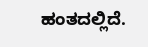ಹಂತದಲ್ಲಿದೆ.